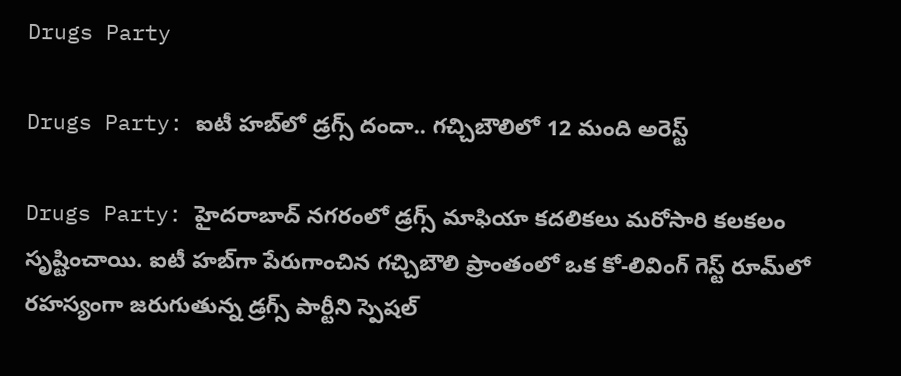Drugs Party

Drugs Party: ఐటీ హబ్‌లో డ్రగ్స్ దందా.. గచ్చిబౌలిలో 12 మంది అరెస్ట్‌

Drugs Party: హైదరాబాద్ నగరంలో డ్రగ్స్ మాఫియా కదలికలు మరోసారి కలకలం సృష్టించాయి. ఐటీ హబ్‌గా పేరుగాంచిన గచ్చిబౌలి ప్రాంతంలో ఒక కో-లివింగ్ గెస్ట్‌ రూమ్‌లో రహస్యంగా జరుగుతున్న డ్రగ్స్ పార్టీని స్పెషల్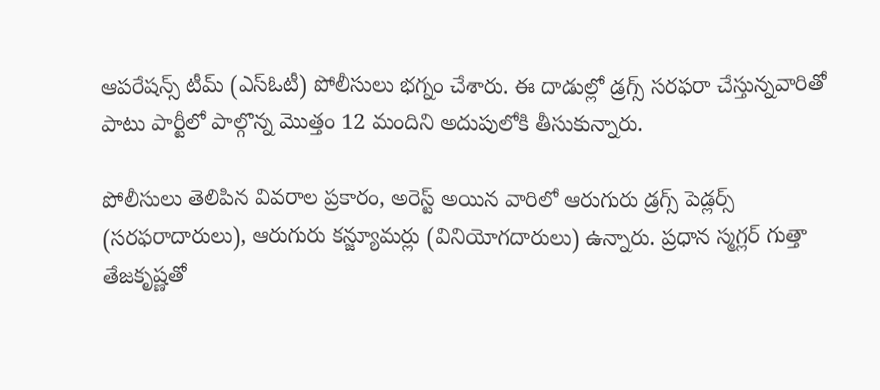ఆపరేషన్స్ టీమ్ (ఎస్ఓటీ) పోలీసులు భగ్నం చేశారు. ఈ దాడుల్లో డ్రగ్స్‌ సరఫరా చేస్తున్నవారితో పాటు పార్టీలో పాల్గొన్న మొత్తం 12 మందిని అదుపులోకి తీసుకున్నారు.

పోలీసులు తెలిపిన వివరాల ప్రకారం, అరెస్ట్ అయిన వారిలో ఆరుగురు డ్రగ్స్ పెడ్లర్స్ (సరఫరాదారులు), ఆరుగురు కన్జ్యూమర్లు (వినియోగదారులు) ఉన్నారు. ప్రధాన స్మగ్లర్ గుత్తా తేజకృష్ణతో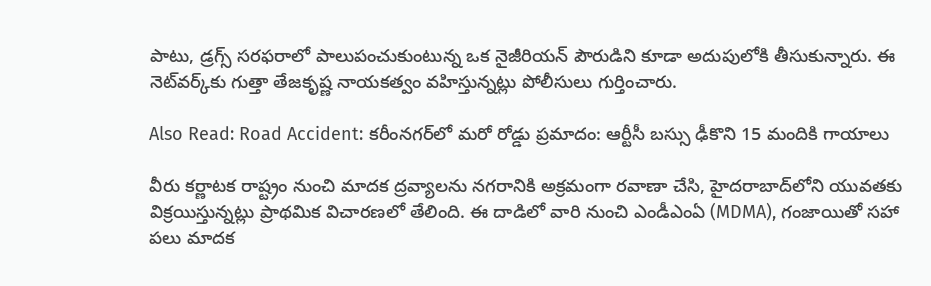పాటు, డ్రగ్స్ సరఫరాలో పాలుపంచుకుంటున్న ఒక నైజీరియన్ పౌరుడిని కూడా అదుపులోకి తీసుకున్నారు. ఈ నెట్‌వర్క్‌కు గుత్తా తేజకృష్ణ నాయకత్వం వహిస్తున్నట్లు పోలీసులు గుర్తించారు.

Also Read: Road Accident: కరీంనగర్‌లో మరో రోడ్డు ప్రమాదం: ఆర్టీసీ బస్సు ఢీకొని 15 మందికి గాయాలు

వీరు కర్ణాటక రాష్ట్రం నుంచి మాదక ద్రవ్యాలను నగరానికి అక్రమంగా రవాణా చేసి, హైదరాబాద్‌లోని యువతకు విక్రయిస్తున్నట్లు ప్రాథమిక విచారణలో తేలింది. ఈ దాడిలో వారి నుంచి ఎండీఎంఏ (MDMA), గంజాయితో సహా పలు మాదక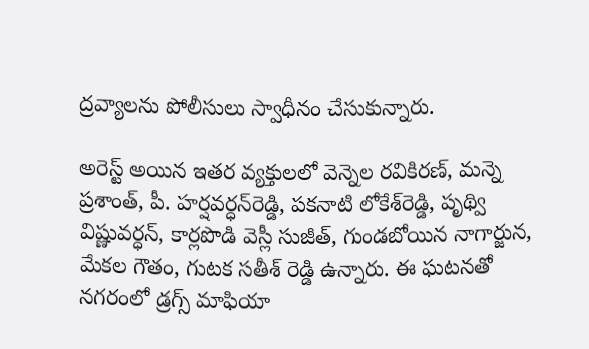ద్రవ్యాలను పోలీసులు స్వాధీనం చేసుకున్నారు.

అరెస్ట్ అయిన ఇతర వ్యక్తులలో వెన్నెల రవికిరణ్‌, మన్నె ప్రశాంత్‌, పీ. హర్షవర్ధన్‌రెడ్డి, పకనాటి లోకేశ్‌రెడ్డి, పృథ్వి విష్ణువర్ధన్‌, కార్లపొడి వెస్లీ సుజీత్‌, గుండబోయిన నాగార్జున, మేకల గౌతం, గుటక సతీశ్‌ రెడ్డి ఉన్నారు. ఈ ఘటనతో నగరంలో డ్రగ్స్ మాఫియా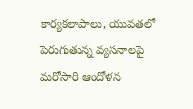కార్యకలాపాలు, యువతలో పెరుగుతున్న వ్యసనాలపై మరోసారి ఆందోళన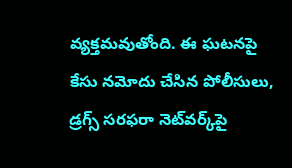వ్యక్తమవుతోంది. ఈ ఘటనపై కేసు నమోదు చేసిన పోలీసులు, డ్రగ్స్ సరఫరా నెట్‌వర్క్‌పై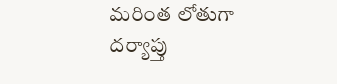మరింత లోతుగా దర్యాప్తు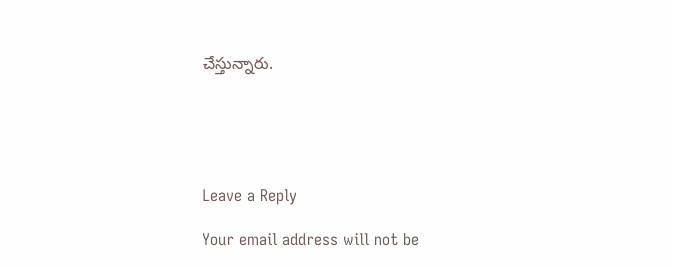చేస్తున్నారు.





Leave a Reply

Your email address will not be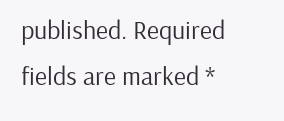published. Required fields are marked *